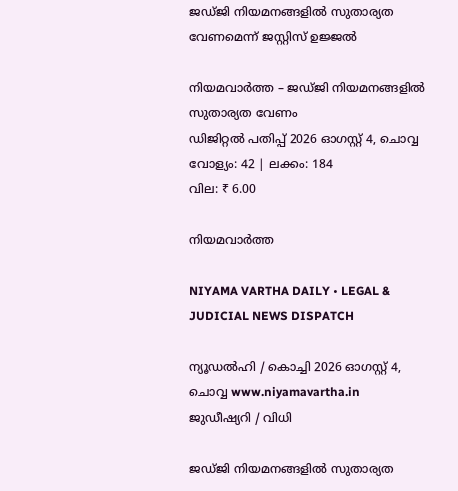ജഡ്ജി നിയമനങ്ങളിൽ സുതാര്യത വേണമെന്ന് ജസ്റ്റിസ് ഉജ്ജൽ

നിയമവാർത്ത – ജഡ്ജി നിയമനങ്ങളിൽ സുതാര്യത വേണം
ഡിജിറ്റൽ പതിപ്പ് 2026 ഓഗസ്റ്റ് 4, ചൊവ്വ
വോള്യം: 42 | ലക്കം: 184
വില: ₹ 6.00

നിയമവാർത്ത

NIYAMA VARTHA DAILY • LEGAL & JUDICIAL NEWS DISPATCH

ന്യൂഡൽഹി / കൊച്ചി 2026 ഓഗസ്റ്റ് 4, ചൊവ്വ www.niyamavartha.in
ജുഡീഷ്യറി / വിധി

ജഡ്ജി നിയമനങ്ങളിൽ സുതാര്യത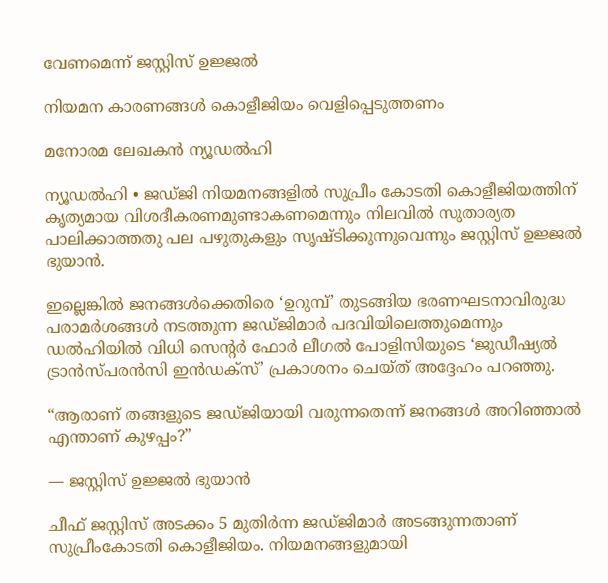വേണമെന്ന് ജസ്റ്റിസ് ഉജ്ജൽ

നിയമന കാരണങ്ങൾ കൊളീജിയം വെളിപ്പെടുത്തണം

മനോരമ ലേഖകൻ ന്യൂഡൽഹി

ന്യൂഡൽഹി • ജഡ്ജി നിയമനങ്ങളിൽ സുപ്രീം കോടതി കൊളീജിയത്തിന് കൃത്യമായ വിശദീകരണമുണ്ടാകണമെന്നും നിലവിൽ സുതാര്യത പാലിക്കാത്തതു പല പഴുതുകളും സൃഷ്ടിക്കുന്നുവെന്നും ജസ്റ്റിസ് ഉജ്ജൽ ഭുയാൻ.

ഇല്ലെങ്കിൽ ജനങ്ങൾക്കെതിരെ ‘ഉറുമ്പ്’ തുടങ്ങിയ ഭരണഘടനാവിരുദ്ധ പരാമർശങ്ങൾ നടത്തുന്ന ജഡ്ജിമാർ പദവിയിലെത്തുമെന്നും ഡൽഹിയിൽ വിധി സെന്റർ ഫോർ ലീഗൽ പോളിസിയുടെ ‘ജുഡീഷ്യൽ ട്രാൻസ്പരൻസി ഇൻഡക്സ്’ പ്രകാശനം ചെയ്ത് അദ്ദേഹം പറഞ്ഞു.

“ആരാണ് തങ്ങളുടെ ജഡ്ജിയായി വരുന്നതെന്ന് ജനങ്ങൾ അറിഞ്ഞാൽ എന്താണ് കുഴപ്പം?”

— ജസ്റ്റിസ് ഉജ്ജൽ ഭുയാൻ

ചീഫ് ജസ്റ്റിസ് അടക്കം 5 മുതിർന്ന ജഡ്ജിമാർ അടങ്ങുന്നതാണ് സുപ്രീംകോടതി കൊളീജിയം. നിയമനങ്ങളുമായി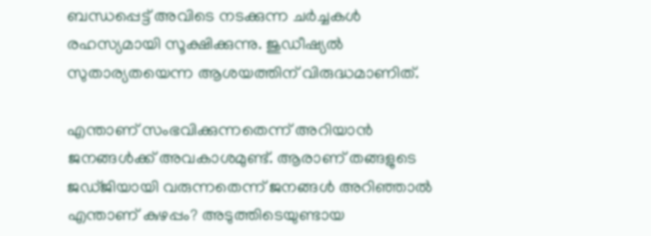ബന്ധപ്പെട്ട് അവിടെ നടക്കുന്ന ചർച്ചകൾ രഹസ്യമായി സൂക്ഷിക്കുന്നു. ജുഡീഷ്യൽ സുതാര്യതയെന്ന ആശയത്തിന് വിരുദ്ധമാണിത്.

എന്താണ് സംഭവിക്കുന്നതെന്ന് അറിയാൻ ജനങ്ങൾക്ക് അവകാശമുണ്ട്. ആരാണ് തങ്ങളുടെ ജഡ്ജിയായി വരുന്നതെന്ന് ജനങ്ങൾ അറിഞ്ഞാൽ എന്താണ് കുഴപ്പം? അടുത്തിടെയുണ്ടായ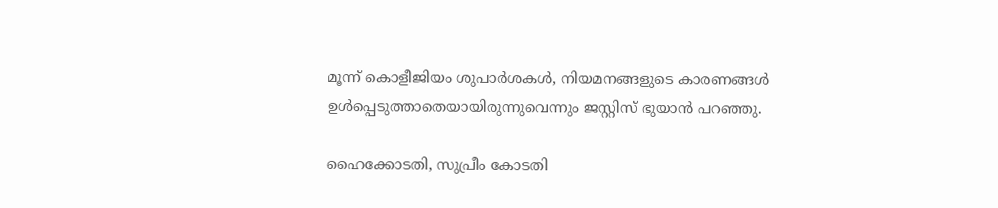മൂന്ന് കൊളീജിയം ശുപാർശകൾ, നിയമനങ്ങളുടെ കാരണങ്ങൾ ഉൾപ്പെടുത്താതെയായിരുന്നുവെന്നും ജസ്റ്റിസ് ഭുയാൻ പറഞ്ഞു.

ഹൈക്കോടതി, സുപ്രീം കോടതി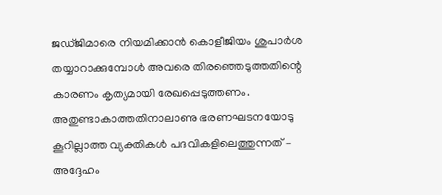ജഡ്ജിമാരെ നിയമിക്കാൻ കൊളീജിയം ശുപാർശ തയ്യാറാക്കുമ്പോൾ അവരെ തിരഞ്ഞെടുത്തതിന്റെ കാരണം കൃത്യമായി രേഖപ്പെടുത്തണം. അതുണ്ടാകാത്തതിനാലാണു ഭരണഘടനയോടു കൂറില്ലാത്ത വ്യക്തികൾ പദവികളിലെത്തുന്നത് – അദ്ദേഹം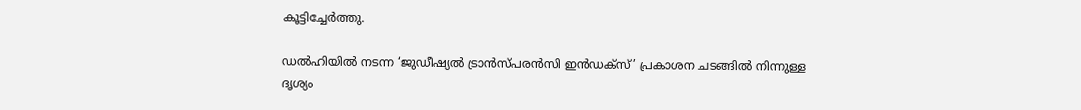കൂട്ടിച്ചേർത്തു.

ഡൽഹിയിൽ നടന്ന ‘ജുഡീഷ്യൽ ട്രാൻസ്പരൻസി ഇൻഡക്സ്’ പ്രകാശന ചടങ്ങിൽ നിന്നുള്ള ദൃശ്യം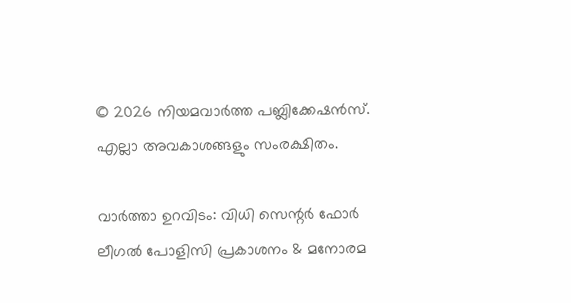© 2026 നിയമവാർത്ത പബ്ലിക്കേഷൻസ്. എല്ലാ അവകാശങ്ങളും സംരക്ഷിതം.

വാർത്താ ഉറവിടം: വിധി സെന്റർ ഫോർ ലീഗൽ പോളിസി പ്രകാശനം & മനോരമ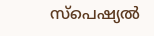സ്പെഷ്യൽ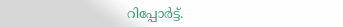റിപ്പോർട്ട്.